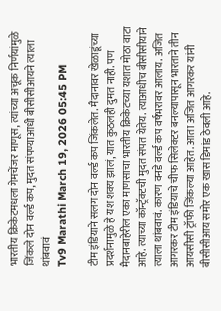भारतीय क्रिकेटमधला गेमचेंजर माणूस, त्यांच्या अचूक निर्णयांमुळे जिंकले दोन वर्ल्ड कप, मुदत संपण्याआधी बीसीसीआयने त्याला थांबवावं
Tv9 Marathi March 19, 2026 05:45 PM

टीम इंडियाने सलग दोन वर्ल्ड कप जिंकलेत. मैदानावर खेळाडूंच्या प्रदर्शनामुळे हे यश शक्य झालं, यात कुठलही दुमत नाही. पण मैदानबाहेरील एका माणसाचा भारतीय क्रिकेटच्या यशात मोठा वाटा आहे. त्याच्या कॉन्ट्रॅक्टची मुदत संपत येतेय. त्याआधीच बीसीसीयाने त्याला थांबवावं. कारण वनडे वर्ल्ड कप वर्षभरावर आलाय. अजित आगरकर टीम इंडियाचे चीफ सिलेक्टर बनल्यापासून भारताने तीन आयसीसी ट्रॉफी जिंकल्या आहेत. आता अजित आगरकर यांनी बीसीसीआय समोर एक खास डिमांड ठेवली आहे.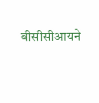बीसीसीआयने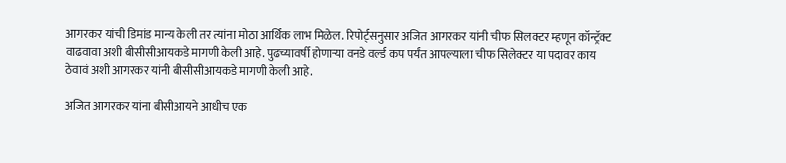आगरकर यांची डिमांड मान्य केली तर त्यांना मोठा आर्थिक लाभ मिळेल. रिपोर्ट्सनुसार अजित आगरकर यांनी चीफ सिलक्टर म्हणून कॉन्ट्रॅक्ट वाढवावा अशी बीसीसीआयकडे मागणी केली आहे. पुढच्यावर्षी होणाऱ्या वनडे वर्ल्ड कप पर्यंत आपल्याला चीफ सिलेक्टर या पदावर काय ठेवावं अशी आगरकर यांनी बीसीसीआयकडे मागणी केली आहे.

अजित आगरकर यांना बीसीआयने आधीच एक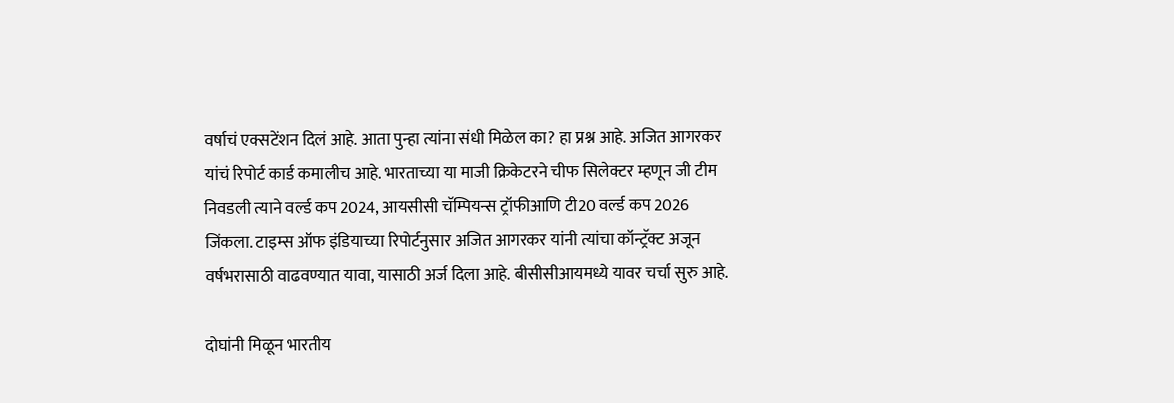वर्षाचं एक्सटेंशन दिलं आहे. आता पुन्हा त्यांना संधी मिळेल का? हा प्रश्न आहे. अजित आगरकर यांचं रिपोर्ट कार्ड कमालीच आहे. भारताच्या या माजी क्रिकेटरने चीफ सिलेक्टर म्हणून जी टीम निवडली त्याने वर्ल्ड कप 2024, आयसीसी चॅम्पियन्स ट्रॉफीआणि टी20 वर्ल्ड कप 2026 जिंकला. टाइम्स ऑफ इंडियाच्या रिपोर्टनुसार अजित आगरकर यांनी त्यांचा कॉन्ट्रॅक्ट अजून वर्षभरासाठी वाढवण्यात यावा, यासाठी अर्ज दिला आहे. बीसीसीआयमध्ये यावर चर्चा सुरु आहे.

दोघांनी मिळून भारतीय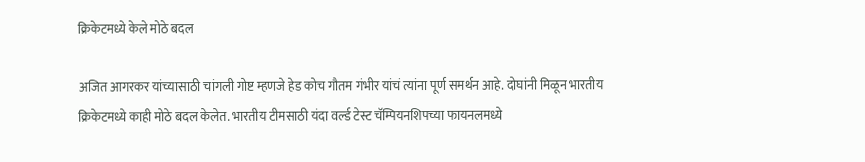क्रिकेटमध्ये केले मोठे बदल

अजित आगरकर यांच्यासाठी चांगली गोष्ट म्हणजे हेड कोच गौतम गंभीर यांचं त्यांना पूर्ण समर्थन आहे. दोघांनी मिळून भारतीय क्रिकेटमध्ये काही मोठे बदल केलेत. भारतीय टीमसाठी यंदा वर्ल्ड टेस्ट चॅम्पियनशिपच्या फायनलमध्ये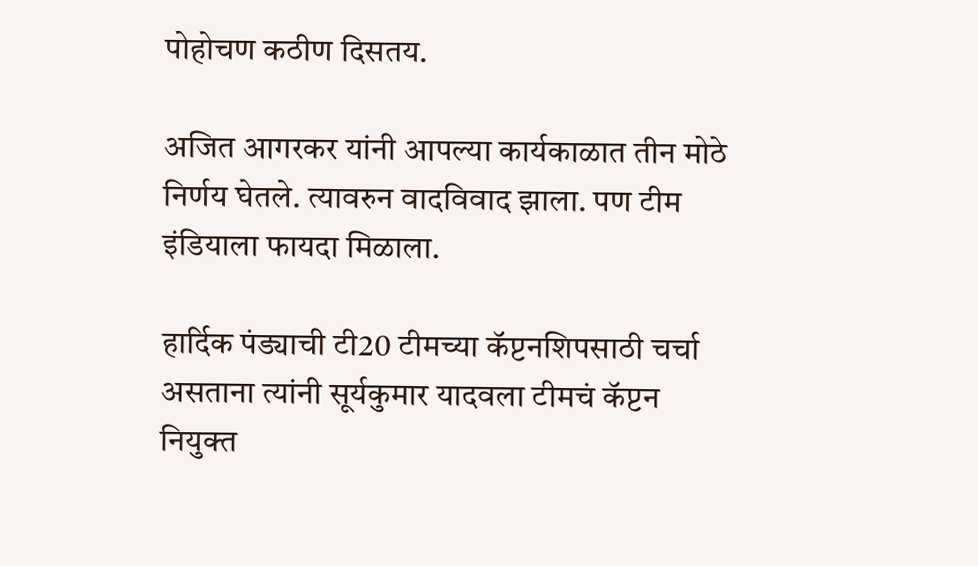पोहोचण कठीण दिसतय.

अजित आगरकर यांनी आपल्या कार्यकाळात तीन मोठे निर्णय घेतले. त्यावरुन वादविवाद झाला. पण टीम इंडियाला फायदा मिळाला.

हार्दिक पंड्याची टी20 टीमच्या कॅप्टनशिपसाठी चर्चा असताना त्यांनी सूर्यकुमार यादवला टीमचं कॅप्टन नियुक्त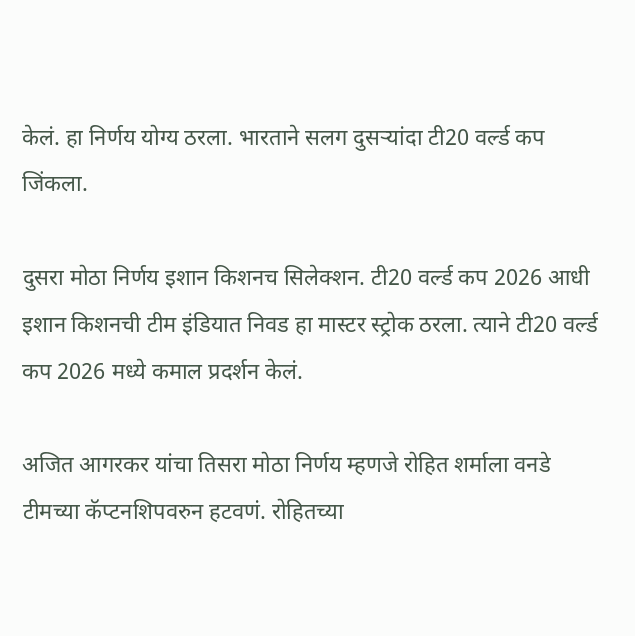केलं. हा निर्णय योग्य ठरला. भारताने सलग दुसऱ्यांदा टी20 वर्ल्ड कप जिंकला.

दुसरा मोठा निर्णय इशान किशनच सिलेक्शन. टी20 वर्ल्ड कप 2026 आधी इशान किशनची टीम इंडियात निवड हा मास्टर स्ट्रोक ठरला. त्याने टी20 वर्ल्ड कप 2026 मध्ये कमाल प्रदर्शन केलं.

अजित आगरकर यांचा तिसरा मोठा निर्णय म्हणजे रोहित शर्माला वनडे टीमच्या कॅप्टनशिपवरुन हटवणं. रोहितच्या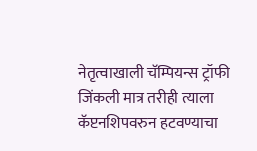नेतृत्वाखाली चॅम्पियन्स ट्रॉफी जिंकली मात्र तरीही त्याला कॅप्टनशिपवरुन हटवण्याचा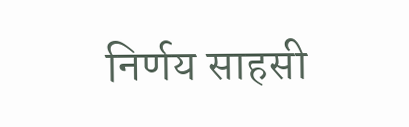निर्णय साहसी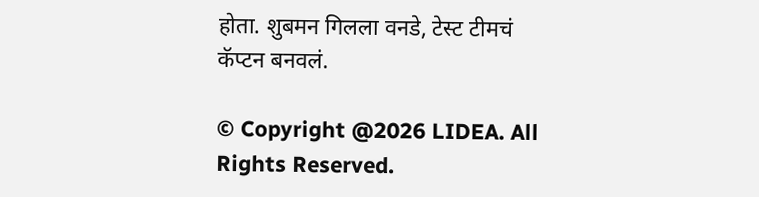होता. शुबमन गिलला वनडे, टेस्ट टीमचं कॅप्टन बनवलं.

© Copyright @2026 LIDEA. All Rights Reserved.